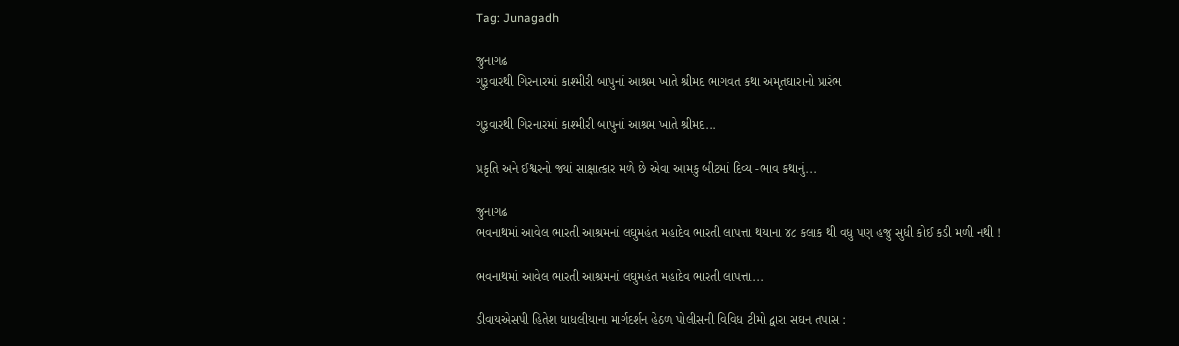Tag: Junagadh

જુનાગઢ
ગુરૂવારથી ગિરનારમાં કાશ્મીરી બાપુનાં આશ્રમ ખાતે શ્રીમદ ભાગવત કથા અમૃતઘારાનો પ્રારંભ

ગુરૂવારથી ગિરનારમાં કાશ્મીરી બાપુનાં આશ્રમ ખાતે શ્રીમદ...

પ્રકૃતિ અને ઈશ્વરનો જ્યાં સાક્ષાત્કાર મળે છે એવા આમકુ બીટમાં દિવ્ય -ભાવ કથાનું...

જુનાગઢ
ભવનાથમાં આવેલ ભારતી આશ્રમનાં લઘુમહંત મહાદેવ ભારતી લાપત્તા થયાના ૪૮ કલાક થી વધુ પણ હજુ સુધી કોઈ કડી મળી નથી !

ભવનાથમાં આવેલ ભારતી આશ્રમનાં લઘુમહંત મહાદેવ ભારતી લાપત્તા...

ડીવાયએસપી હિતેશ ધાધલીયાના માર્ગદર્શન હેઠળ પોલીસની વિવિધ ટીમો દ્વારા સઘન તપાસ :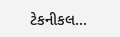ટેકનીકલ...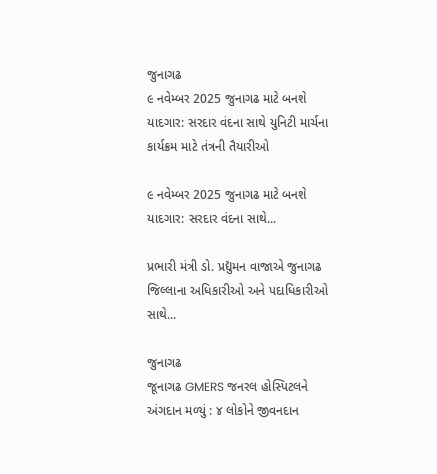જુનાગઢ
૯ નવેમ્બર 2025 જુનાગઢ માટે બનશે યાદગાર: સરદાર વંદના સાથે યુનિટી માર્ચના કાર્યક્રમ માટે તંત્રની તૈયારીઓ

૯ નવેમ્બર 2025 જુનાગઢ માટે બનશે યાદગાર: સરદાર વંદના સાથે...

પ્રભારી મંત્રી ડો. પ્રદ્યુમન વાજાએ જુનાગઢ જિલ્લાના અધિકારીઓ અને પદાધિકારીઓ સાથે...

જુનાગઢ
જૂનાગઢ GMERS જનરલ હોસ્પિટલને અંગદાન મળ્યું : ૪ લોકોને જીવનદાન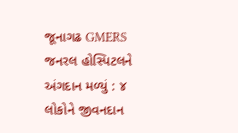જૂનાગઢ GMERS જનરલ હોસ્પિટલને અંગદાન મળ્યું : ૪ લોકોને જીવનદાન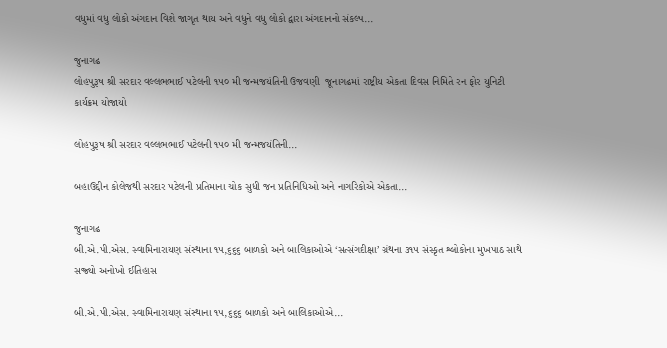વધુમાં વધુ લોકો અંગદાન વિશે જાગૃત થાય અને વધુને વધુ લોકો દ્વારા અંગદાનનો સંકલ્પ...

જુનાગઢ
લોહપુરૂષ શ્રી સરદાર વલ્લભભાઈ પટેલની ૧૫૦ મી જન્મજયંતિની ઉજવણી  જૂનાગઢમાં રાષ્ટ્રીય એકતા દિવસ નિમિતે રન ફોર યુનિટી કાર્યક્રમ યોજાયો

લોહપુરૂષ શ્રી સરદાર વલ્લભભાઈ પટેલની ૧૫૦ મી જન્મજયંતિની...

બહાઉદ્દીન કોલેજથી સરદાર પટેલની પ્રતિમાના ચોક સુધી જન પ્રતિનિધિઓ અને નાગરિકોએ એકતા...

જુનાગઢ
બી.એ.પી.એસ. સ્વામિનારાયણ સંસ્થાના ૧૫,૬૬૬ બાળકો અને બાલિકાઓએ ‘સત્સંગદીક્ષા’ ગ્રંથના ૩૧૫ સંસ્કૃત શ્લોકોના મુખપાઠ સાથે સજ્ર્યો અનોખો ઈતિહાસ

બી.એ.પી.એસ. સ્વામિનારાયણ સંસ્થાના ૧૫,૬૬૬ બાળકો અને બાલિકાઓએ...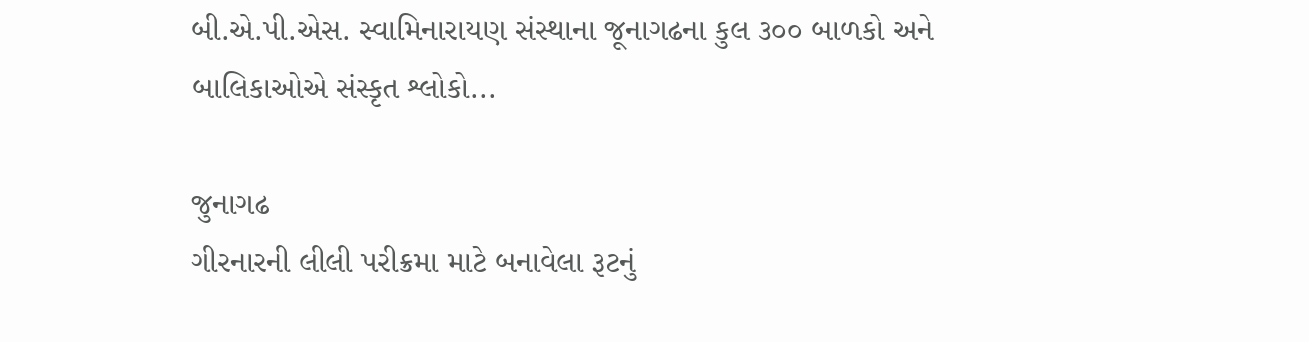બી.એ.પી.એસ. સ્વામિનારાયણ સંસ્થાના જૂનાગઢના કુલ ૩૦૦ બાળકો અને બાલિકાઓએ સંસ્કૃત શ્લોકો...

જુનાગઢ
ગીરનારની લીલી પરીક્રમા માટે બનાવેલા રૂટનું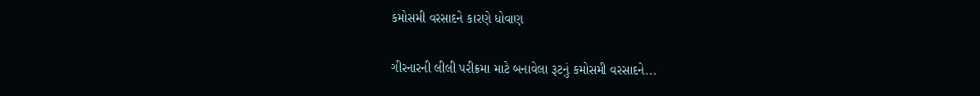કમોસમી વરસાદને કારણે ધોવાણ

ગીરનારની લીલી પરીક્રમા માટે બનાવેલા રૂટનું કમોસમી વરસાદને...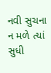નવી સુચના ન મળે ત્યાં સુધી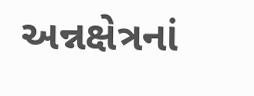અન્નક્ષેત્રનાં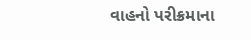વાહનો પરીક્રમાના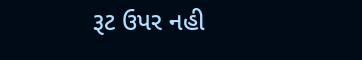રૂટ ઉપર નહી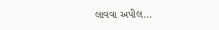લાવવા અપીલ...